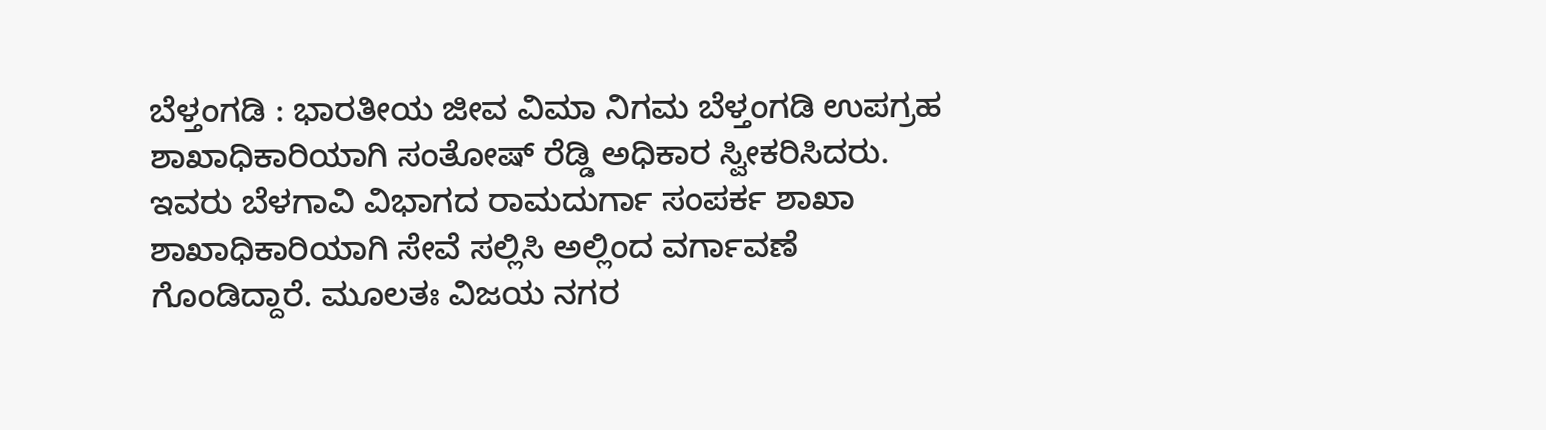ಬೆಳ್ತಂಗಡಿ : ಭಾರತೀಯ ಜೀವ ವಿಮಾ ನಿಗಮ ಬೆಳ್ತಂಗಡಿ ಉಪಗ್ರಹ ಶಾಖಾಧಿಕಾರಿಯಾಗಿ ಸಂತೋಷ್ ರೆಡ್ಡಿ ಅಧಿಕಾರ ಸ್ವೀಕರಿಸಿದರು.
ಇವರು ಬೆಳಗಾವಿ ವಿಭಾಗದ ರಾಮದುರ್ಗಾ ಸಂಪರ್ಕ ಶಾಖಾ ಶಾಖಾಧಿಕಾರಿಯಾಗಿ ಸೇವೆ ಸಲ್ಲಿಸಿ ಅಲ್ಲಿಂದ ವರ್ಗಾವಣೆ ಗೊಂಡಿದ್ದಾರೆ. ಮೂಲತಃ ವಿಜಯ ನಗರ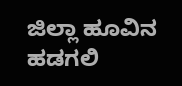ಜಿಲ್ಲಾ ಹೂವಿನ ಹಡಗಲಿ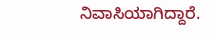ನಿವಾಸಿಯಾಗಿದ್ದಾರೆ.